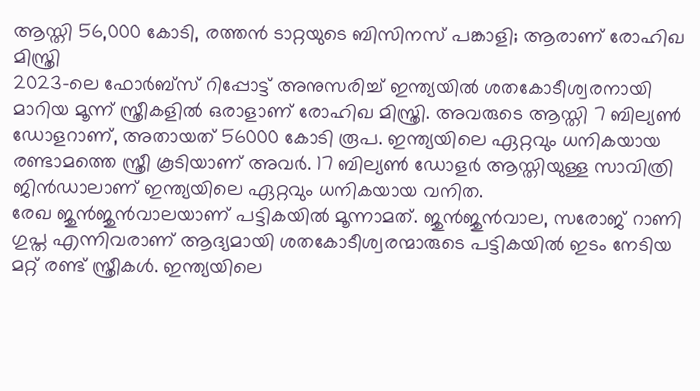ആസ്തി 56,000 കോടി, രത്തൻ ടാറ്റയുടെ ബിസിനസ് പങ്കാളി; ആരാണ് രോഹിഖ മിസ്ത്രി
2023-ലെ ഫോർബ്സ് റിപ്പോട്ട് അനുസരിച്ച് ഇന്ത്യയിൽ ശതകോടീശ്വരനായി മാറിയ മൂന്ന് സ്ത്രീകളിൽ ഒരാളാണ് രോഹിഖ മിസ്ത്രി. അവരുടെ ആസ്തി 7 ബില്യൺ ഡോളറാണ്, അതായത് 56000 കോടി രൂപ. ഇന്ത്യയിലെ ഏറ്റവും ധനികയായ രണ്ടാമത്തെ സ്ത്രീ കൂടിയാണ് അവർ. 17 ബില്യൺ ഡോളർ ആസ്തിയുള്ള സാവിത്രി ജിൻഡാലാണ് ഇന്ത്യയിലെ ഏറ്റവും ധനികയായ വനിത.
രേഖ ജുൻജുൻവാലയാണ് പട്ടികയിൽ മൂന്നാമത്. ജുൻജുൻവാല, സരോജ് റാണി ഗുപ്ത എന്നിവരാണ് ആദ്യമായി ശതകോടീശ്വരന്മാരുടെ പട്ടികയിൽ ഇടം നേടിയ മറ്റ് രണ്ട് സ്ത്രീകൾ. ഇന്ത്യയിലെ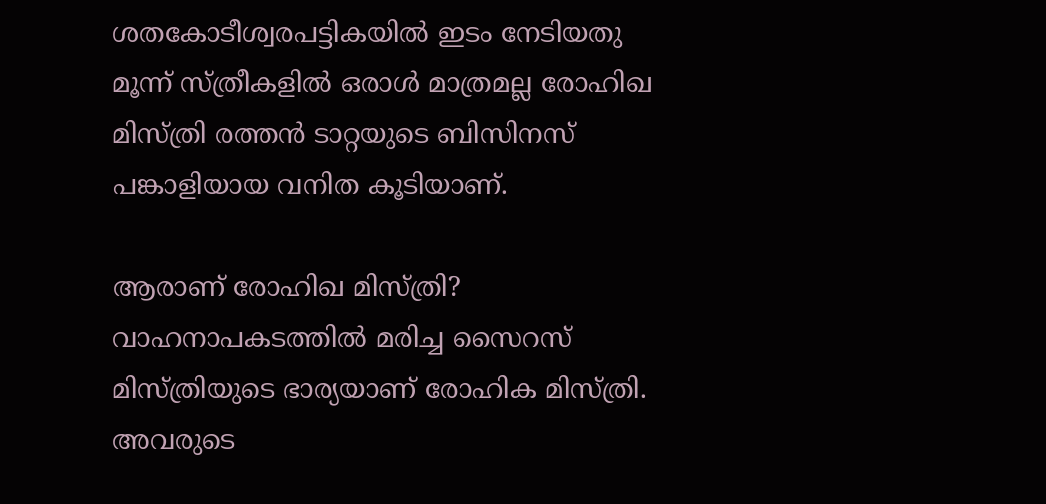ശതകോടീശ്വരപട്ടികയിൽ ഇടം നേടിയതു മൂന്ന് സ്ത്രീകളിൽ ഒരാൾ മാത്രമല്ല രോഹിഖ മിസ്ത്രി രത്തൻ ടാറ്റയുടെ ബിസിനസ് പങ്കാളിയായ വനിത കൂടിയാണ്.

ആരാണ് രോഹിഖ മിസ്ത്രി?
വാഹനാപകടത്തിൽ മരിച്ച സൈറസ് മിസ്ത്രിയുടെ ഭാര്യയാണ് രോഹിക മിസ്ത്രി. അവരുടെ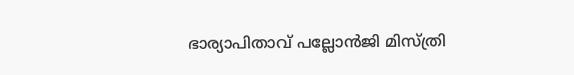ഭാര്യാപിതാവ് പല്ലോൻജി മിസ്ത്രി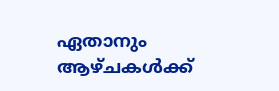ഏതാനും ആഴ്ചകൾക്ക്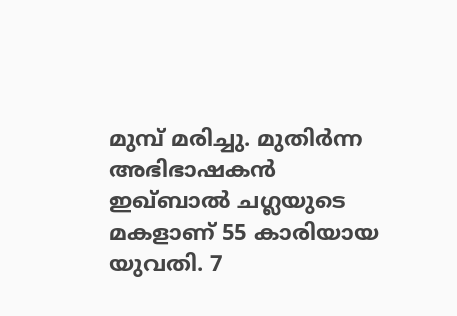മുമ്പ് മരിച്ചു. മുതിർന്ന അഭിഭാഷകൻ ഇഖ്ബാൽ ചഗ്ലയുടെ മകളാണ് 55 കാരിയായ യുവതി. 7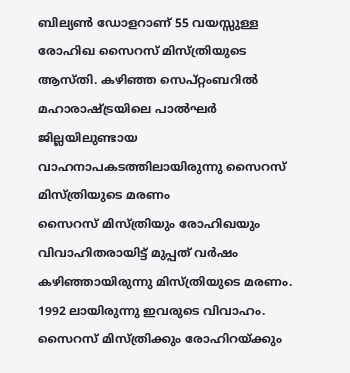ബില്യൺ ഡോളറാണ് 55 വയസ്സുള്ള രോഹിഖ സൈറസ് മിസ്ത്രിയുടെ ആസ്തി. കഴിഞ്ഞ സെപ്റ്റംബറിൽ മഹാരാഷ്ട്രയിലെ പാൽഘർ ജില്ലയിലുണ്ടായ വാഹനാപകടത്തിലായിരുന്നു സൈറസ് മിസ്ത്രിയുടെ മരണം
സൈറസ് മിസ്ത്രിയും രോഹിഖയും വിവാഹിതരായിട്ട് മുപ്പത് വർഷം കഴിഞ്ഞായിരുന്നു മിസ്ത്രിയുടെ മരണം. 1992 ലായിരുന്നു ഇവരുടെ വിവാഹം. സൈറസ് മിസ്ത്രിക്കും രോഹിറയ്ക്കും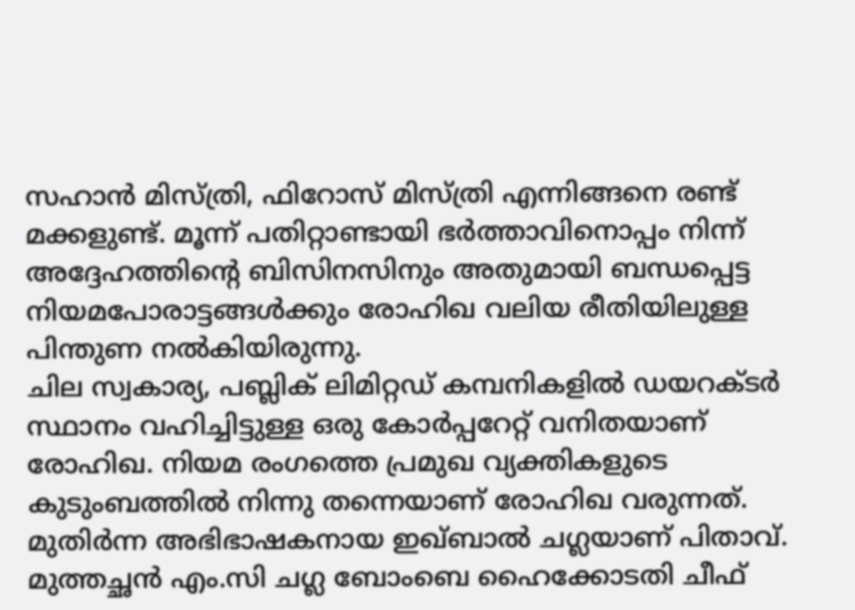സഹാൻ മിസ്ത്രി, ഫിറോസ് മിസ്ത്രി എന്നിങ്ങനെ രണ്ട് മക്കളുണ്ട്. മൂന്ന് പതിറ്റാണ്ടായി ഭർത്താവിനൊപ്പം നിന്ന് അദ്ദേഹത്തിന്റെ ബിസിനസിനും അതുമായി ബന്ധപ്പെട്ട നിയമപോരാട്ടങ്ങൾക്കും രോഹിഖ വലിയ രീതിയിലുള്ള പിന്തുണ നൽകിയിരുന്നു.
ചില സ്വകാര്യ, പബ്ലിക് ലിമിറ്റഡ് കമ്പനികളിൽ ഡയറക്ടർ സ്ഥാനം വഹിച്ചിട്ടുള്ള ഒരു കോർപ്പറേറ്റ് വനിതയാണ് രോഹിഖ. നിയമ രംഗത്തെ പ്രമുഖ വ്യക്തികളുടെ കുടുംബത്തിൽ നിന്നു തന്നെയാണ് രോഹിഖ വരുന്നത്. മുതിർന്ന അഭിഭാഷകനായ ഇഖ്ബാൽ ചഗ്ലയാണ് പിതാവ്. മുത്തച്ഛൻ എം.സി ചഗ്ല ബോംബെ ഹൈക്കോടതി ചീഫ്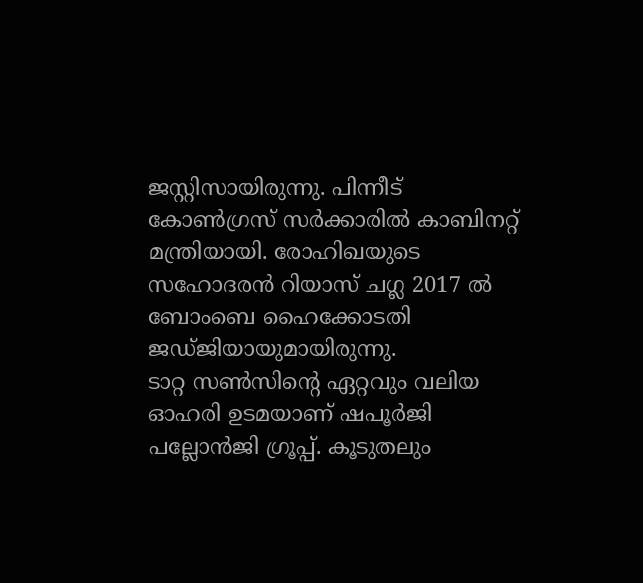ജസ്റ്റിസായിരുന്നു. പിന്നീട് കോൺഗ്രസ് സർക്കാരിൽ കാബിനറ്റ് മന്ത്രിയായി. രോഹിഖയുടെ സഹോദരൻ റിയാസ് ചഗ്ല 2017 ൽ ബോംബെ ഹൈക്കോടതി ജഡ്ജിയായുമായിരുന്നു.
ടാറ്റ സൺസിന്റെ ഏറ്റവും വലിയ ഓഹരി ഉടമയാണ് ഷപൂർജി പല്ലോൻജി ഗ്രൂപ്പ്. കൂടുതലും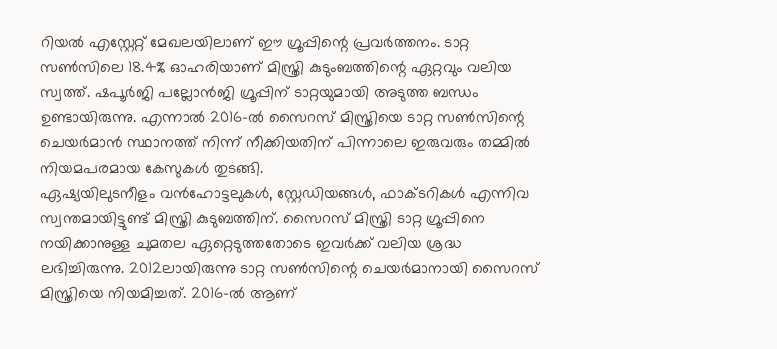റിയൽ എസ്റ്റേറ്റ് മേഖലയിലാണ് ഈ ഗ്രൂപ്പിന്റെ പ്രവർത്തനം. ടാറ്റ സൺസിലെ 18.4% ഓഹരിയാണ് മിസ്ത്രി കുടുംബത്തിന്റെ ഏറ്റവും വലിയ സ്വത്ത്. ഷപൂർജി പല്ലോൻജി ഗ്രൂപ്പിന് ടാറ്റയുമായി അടുത്ത ബന്ധം ഉണ്ടായിരുന്നു. എന്നാൽ 2016-ൽ സൈറസ് മിസ്ത്രിയെ ടാറ്റ സൺസിന്റെ ചെയർമാൻ സ്ഥാനത്ത് നിന്ന് നീക്കിയതിന് പിന്നാലെ ഇരുവരും തമ്മിൽ നിയമപരമായ കേസുകൾ തുടങ്ങി.
ഏഷ്യയിലുടനീളം വൻഹോട്ടലുകൾ, സ്റ്റേഡിയങ്ങൾ, ഫാക്ടറികൾ എന്നിവ സ്വന്തമായിട്ടുണ്ട് മിസ്ത്രി കുടുബത്തിന്. സൈറസ് മിസ്ത്രി ടാറ്റ ഗ്രൂപ്പിനെ നയിക്കാനുള്ള ചുമതല ഏറ്റെടുത്തതോടെ ഇവർക്ക് വലിയ ശ്രദ്ധ ലഭിച്ചിരുന്നു. 2012ലായിരുന്നു ടാറ്റ സൺസിന്റെ ചെയർമാനായി സൈറസ് മിസ്ത്രിയെ നിയമിച്ചത്. 2016-ൽ ആണ്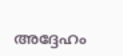അദ്ദേഹം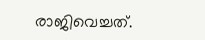രാജിവെച്ചത്.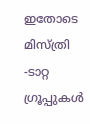ഇതോടെ മിസ്ത്രി -ടാറ്റ ഗ്രൂപ്പുകൾ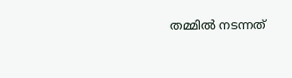തമ്മിൽ നടന്നത്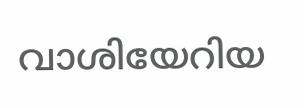വാശിയേറിയ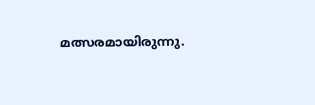മത്സരമായിരുന്നു.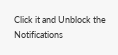Click it and Unblock the Notifications